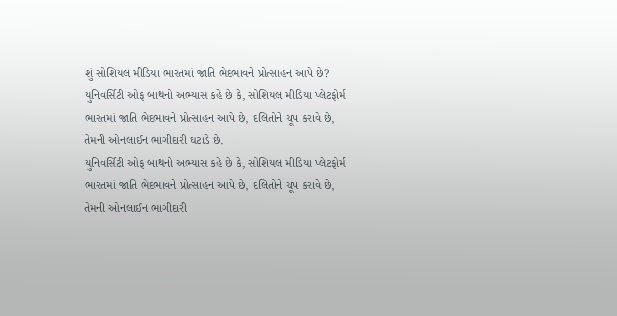શું સોશિયલ મીડિયા ભારતમાં જાતિ ભેદભાવને પ્રોત્સાહન આપે છે?
યુનિવર્સિટી ઓફ બાથનો અભ્યાસ કહે છે કે, સોશિયલ મીડિયા પ્લેટફોર્મ ભારતમાં જાતિ ભેદભાવને પ્રોત્સાહન આપે છે, દલિતોને ચૂપ કરાવે છે, તેમની ઓનલાઈન ભાગીદારી ઘટાડે છે.
યુનિવર્સિટી ઓફ બાથનો અભ્યાસ કહે છે કે, સોશિયલ મીડિયા પ્લેટફોર્મ ભારતમાં જાતિ ભેદભાવને પ્રોત્સાહન આપે છે, દલિતોને ચૂપ કરાવે છે, તેમની ઓનલાઈન ભાગીદારી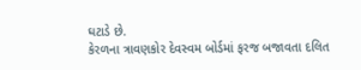ઘટાડે છે.
કેરળના ત્રાવણકોર દેવસ્વમ બોર્ડમાં ફરજ બજાવતા દલિત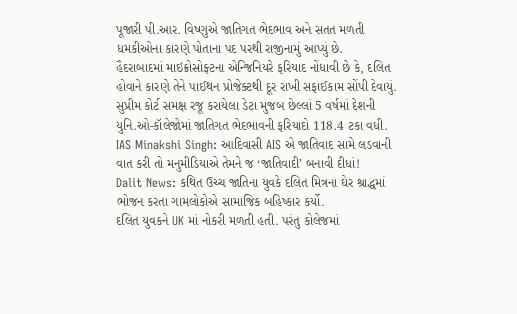પૂજારી પી.આર. વિષ્ણુએ જાતિગત ભેદભાવ અને સતત મળતી ધમકીઓના કારણે પોતાના પદ પરથી રાજીનામું આપ્યું છે.
હૈદરાબાદમાં માઇક્રોસોફ્ટના એન્જિનિયરે ફરિયાદ નોંધાવી છે કે, દલિત હોવાને કારણે તેને પાઈથન પ્રોજેક્ટથી દૂર રાખી સફાઈકામ સોંપી દેવાયું.
સુપ્રીમ કોર્ટ સમક્ષ રજૂ કરાયેલા ડેટા મુજબ છેલ્લાં 5 વર્ષમાં દેશની યુનિ.ઓ-કૉલેજોમાં જાતિગત ભેદભાવની ફરિયાદો 118.4 ટકા વધી.
IAS Minakshi Singh: આદિવાસી AIS એ જાતિવાદ સામે લડવાની વાત કરી તો મનુમીડિયાએ તેમને જ ‘જાતિવાદી’ બનાવી દીધાં!
Dalit News: કથિત ઉચ્ચ જાતિના યુવકે દલિત મિત્રના ઘેર શ્રાદ્ધમાં ભોજન કરતા ગામલોકોએ સામાજિક બહિષ્કાર કર્યો.
દલિત યુવકને UK માં નોકરી મળતી હતી. પરંતુ કોલેજમાં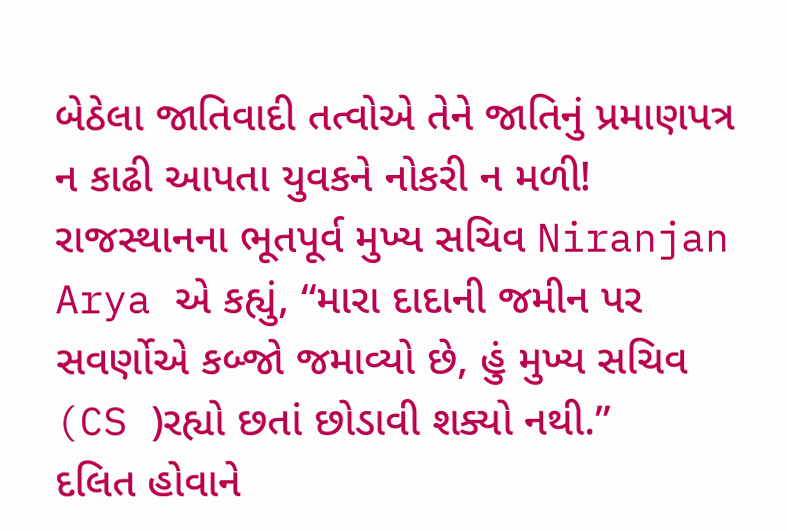બેઠેલા જાતિવાદી તત્વોએ તેને જાતિનું પ્રમાણપત્ર ન કાઢી આપતા યુવકને નોકરી ન મળી!
રાજસ્થાનના ભૂતપૂર્વ મુખ્ય સચિવ Niranjan Arya એ કહ્યું, “મારા દાદાની જમીન પર સવર્ણોએ કબ્જો જમાવ્યો છે, હું મુખ્ય સચિવ (CS )રહ્યો છતાં છોડાવી શક્યો નથી.”
દલિત હોવાને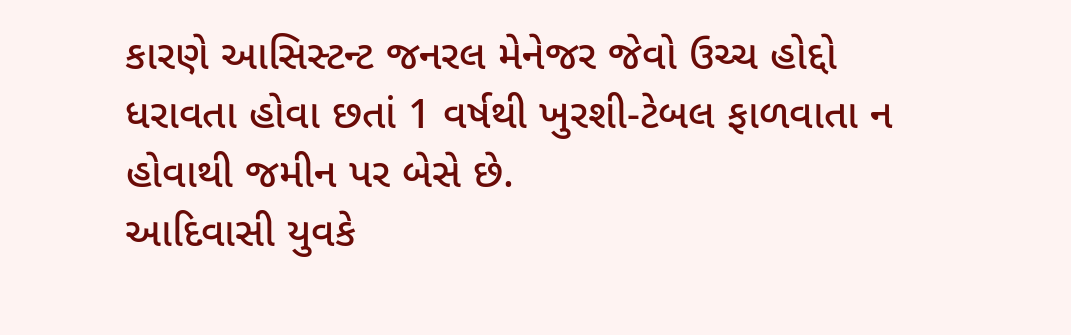કારણે આસિસ્ટન્ટ જનરલ મેનેજર જેવો ઉચ્ચ હોદ્દો ધરાવતા હોવા છતાં 1 વર્ષથી ખુરશી-ટેબલ ફાળવાતા ન હોવાથી જમીન પર બેસે છે.
આદિવાસી યુવકે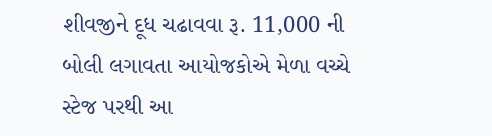શીવજીને દૂધ ચઢાવવા રૂ. 11,000 ની બોલી લગાવતા આયોજકોએ મેળા વચ્ચે સ્ટેજ પરથી આ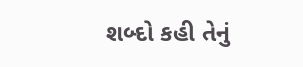શબ્દો કહી તેનું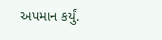અપમાન કર્યું.